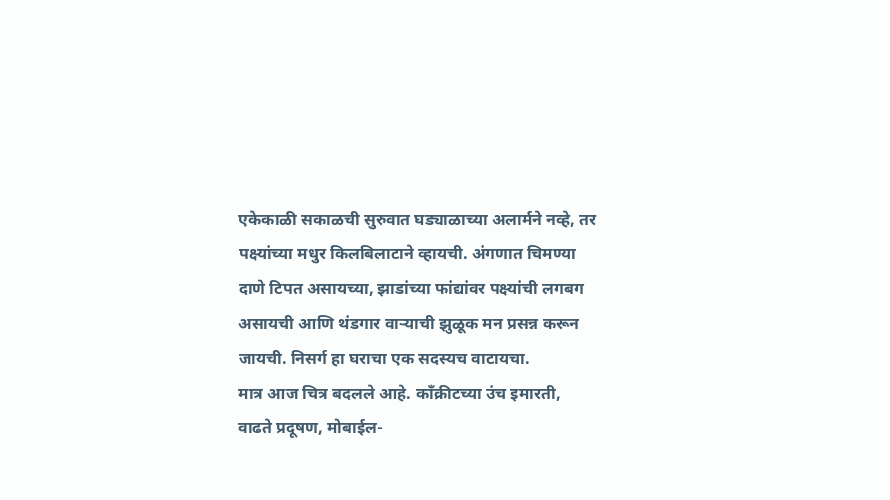एकेकाळी सकाळची सुरुवात घड्याळाच्या अलार्मने नव्हे, तर पक्ष्यांच्या मधुर किलबिलाटाने व्हायची. अंगणात चिमण्या दाणे टिपत असायच्या, झाडांच्या फांद्यांवर पक्ष्यांची लगबग असायची आणि थंडगार वाऱ्याची झुळूक मन प्रसन्न करून जायची. निसर्ग हा घराचा एक सदस्यच वाटायचा.
मात्र आज चित्र बदलले आहे. काँक्रीटच्या उंच इमारती, वाढते प्रदूषण, मोबाईल-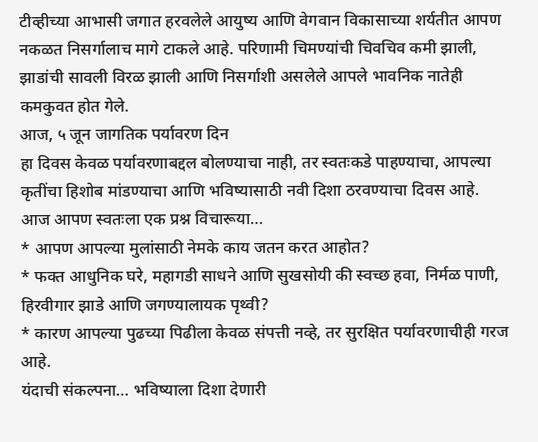टीव्हीच्या आभासी जगात हरवलेले आयुष्य आणि वेगवान विकासाच्या शर्यतीत आपण नकळत निसर्गालाच मागे टाकले आहे. परिणामी चिमण्यांची चिवचिव कमी झाली, झाडांची सावली विरळ झाली आणि निसर्गाशी असलेले आपले भावनिक नातेही कमकुवत होत गेले.
आज, ५ जून जागतिक पर्यावरण दिन
हा दिवस केवळ पर्यावरणाबद्दल बोलण्याचा नाही, तर स्वतःकडे पाहण्याचा, आपल्या कृतींचा हिशोब मांडण्याचा आणि भविष्यासाठी नवी दिशा ठरवण्याचा दिवस आहे.
आज आपण स्वतःला एक प्रश्न विचारूया…
* आपण आपल्या मुलांसाठी नेमके काय जतन करत आहोत?
* फक्त आधुनिक घरे, महागडी साधने आणि सुखसोयी की स्वच्छ हवा, निर्मळ पाणी, हिरवीगार झाडे आणि जगण्यालायक पृथ्वी?
* कारण आपल्या पुढच्या पिढीला केवळ संपत्ती नव्हे, तर सुरक्षित पर्यावरणाचीही गरज आहे.
यंदाची संकल्पना… भविष्याला दिशा देणारी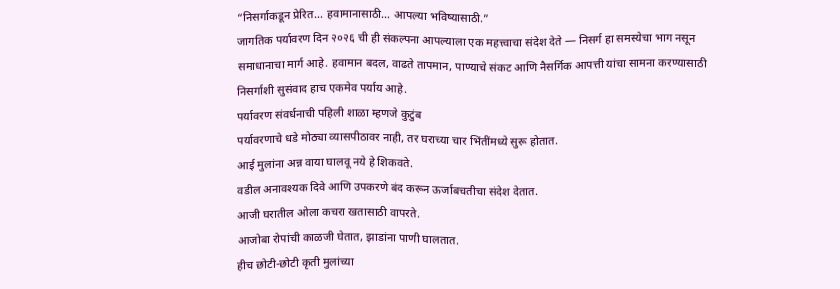“निसर्गाकडून प्रेरित… हवामानासाठी… आपल्या भविष्यासाठी.”
जागतिक पर्यावरण दिन २०२६ ची ही संकल्पना आपल्याला एक महत्त्वाचा संदेश देते — निसर्ग हा समस्येचा भाग नसून समाधानाचा मार्ग आहे. हवामान बदल, वाढते तापमान, पाण्याचे संकट आणि नैसर्गिक आपत्ती यांचा सामना करण्यासाठी निसर्गाशी सुसंवाद हाच एकमेव पर्याय आहे.
पर्यावरण संवर्धनाची पहिली शाळा म्हणजे कुटुंब
पर्यावरणाचे धडे मोठ्या व्यासपीठावर नाही, तर घराच्या चार भिंतींमध्ये सुरू होतात.
आई मुलांना अन्न वाया घालवू नये हे शिकवते.
वडील अनावश्यक दिवे आणि उपकरणे बंद करून ऊर्जाबचतीचा संदेश देतात.
आजी घरातील ओला कचरा खतासाठी वापरते.
आजोबा रोपांची काळजी घेतात, झाडांना पाणी घालतात.
हीच छोटी-छोटी कृती मुलांच्या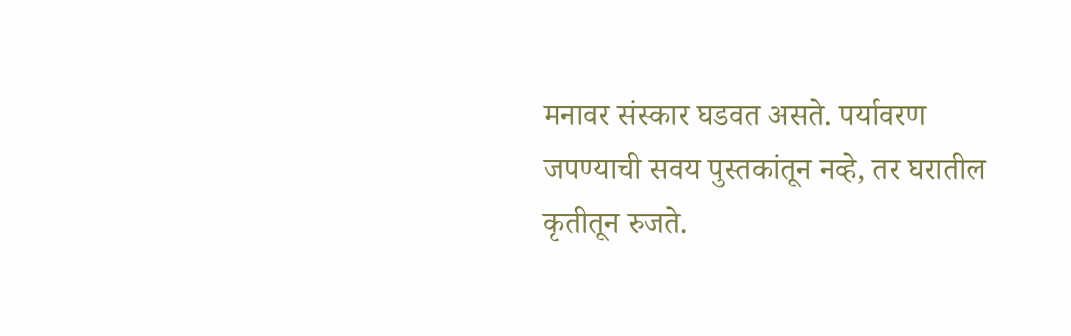मनावर संस्कार घडवत असते. पर्यावरण जपण्याची सवय पुस्तकांतून नव्हे, तर घरातील कृतीतून रुजते.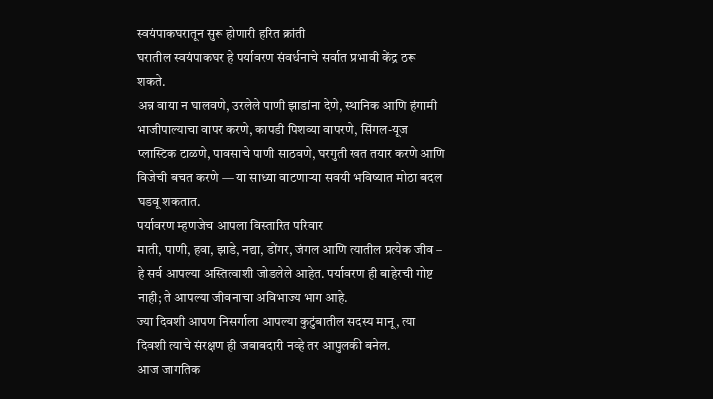स्वयंपाकघरातून सुरू होणारी हरित क्रांती
घरातील स्वयंपाकघर हे पर्यावरण संवर्धनाचे सर्वात प्रभावी केंद्र ठरू शकते.
अन्न वाया न घालवणे, उरलेले पाणी झाडांना देणे, स्थानिक आणि हंगामी भाजीपाल्याचा वापर करणे, कापडी पिशव्या वापरणे, सिंगल-यूज प्लास्टिक टाळणे, पावसाचे पाणी साठवणे, घरगुती खत तयार करणे आणि विजेची बचत करणे — या साध्या वाटणाऱ्या सवयी भविष्यात मोठा बदल घडवू शकतात.
पर्यावरण म्हणजेच आपला विस्तारित परिवार
माती, पाणी, हवा, झाडे, नद्या, डोंगर, जंगल आणि त्यातील प्रत्येक जीव – हे सर्व आपल्या अस्तित्वाशी जोडलेले आहेत. पर्यावरण ही बाहेरची गोष्ट नाही; ते आपल्या जीवनाचा अविभाज्य भाग आहे.
ज्या दिवशी आपण निसर्गाला आपल्या कुटुंबातील सदस्य मानू, त्या दिवशी त्याचे संरक्षण ही जबाबदारी नव्हे तर आपुलकी बनेल.
आज जागतिक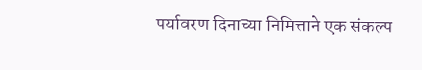पर्यावरण दिनाच्या निमित्ताने एक संकल्प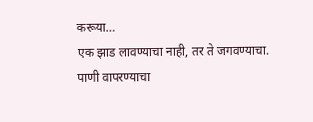करूया…
एक झाड लावण्याचा नाही, तर ते जगवण्याचा.
पाणी वापरण्याचा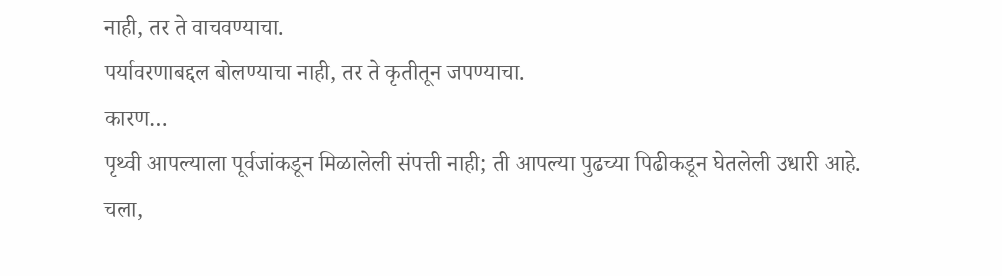नाही, तर ते वाचवण्याचा.
पर्यावरणाबद्दल बोलण्याचा नाही, तर ते कृतीतून जपण्याचा.
कारण…
पृथ्वी आपल्याला पूर्वजांकडून मिळालेली संपत्ती नाही; ती आपल्या पुढच्या पिढीकडून घेतलेली उधारी आहे.
चला,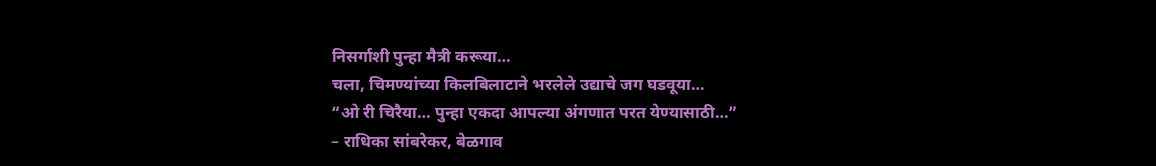निसर्गाशी पुन्हा मैत्री करूया…
चला, चिमण्यांच्या किलबिलाटाने भरलेले उद्याचे जग घडवूया…
“ओ री चिरैया… पुन्हा एकदा आपल्या अंगणात परत येण्यासाठी…”
– राधिका सांबरेकर, बेळगाव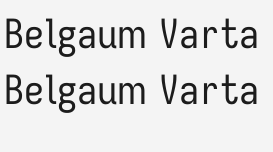Belgaum Varta Belgaum Varta